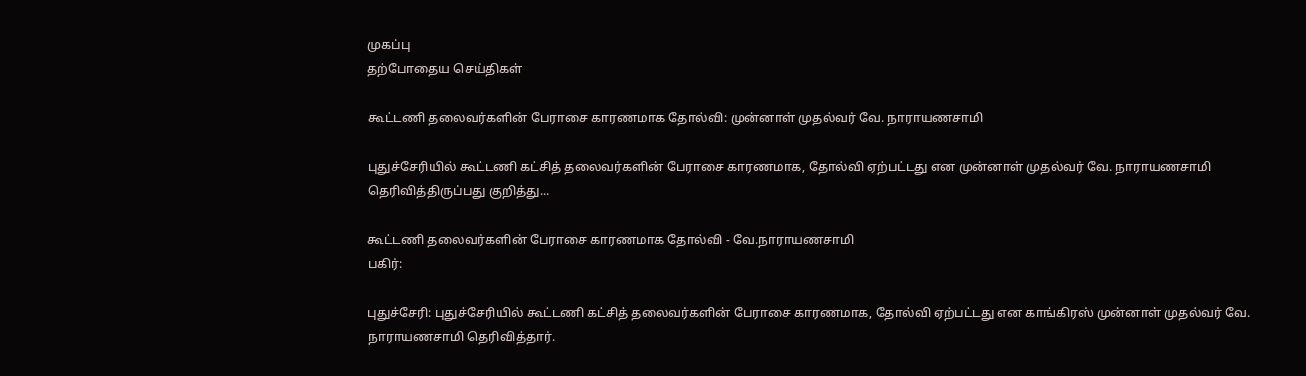முகப்பு
தற்போதைய செய்திகள்

கூட்டணி தலைவர்களின் பேராசை காரணமாக தோல்வி: முன்னாள் முதல்வர் வே. நாராயணசாமி

புதுச்சேரியில் கூட்டணி கட்சித் தலைவர்களின் பேராசை காரணமாக, தோல்வி ஏற்பட்டது என முன்னாள் முதல்வர் வே. நாராயணசாமி தெரிவித்திருப்பது குறித்து...

கூட்டணி தலைவர்களின் பேராசை காரணமாக தோல்வி - வே.நாராயணசாமி
பகிர்:

புதுச்சேரி: புதுச்சேரியில் கூட்டணி கட்சித் தலைவர்களின் பேராசை காரணமாக, தோல்வி ஏற்பட்டது என காங்கிரஸ் முன்னாள் முதல்வர் வே. நாராயணசாமி தெரிவித்தார்.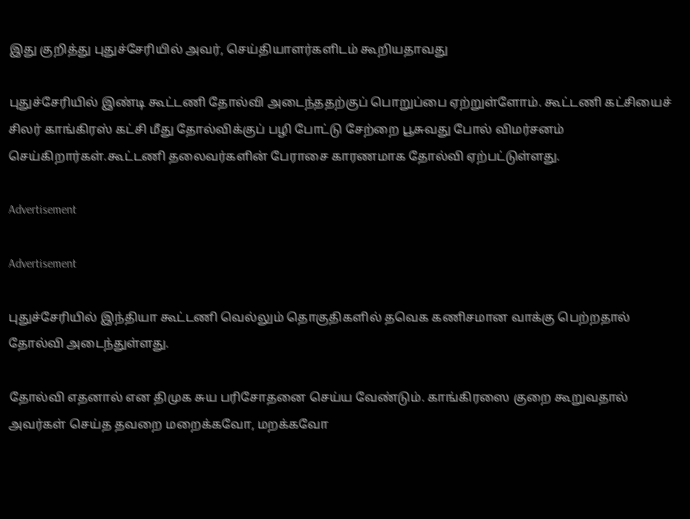இது குறித்து புதுச்சேரியில் அவர், செய்தியாளர்களிடம் கூறியதாவது

புதுச்சேரியில் இண்டி கூட்டணி தோல்வி அடைந்ததற்குப் பொறுப்பை ஏற்றுள்ளோம். கூட்டணி கட்சியைச் சிலர் காங்கிரஸ் கட்சி மீது தோல்விக்குப் பழி போட்டு சேற்றை பூசுவது போல் விமர்சனம் செய்கிறார்கள்.கூட்டணி தலைவர்களின் பேராசை காரணமாக தோல்வி ஏற்பட்டுள்ளது.

Advertisement

Advertisement

புதுச்சேரியில் இந்தியா கூட்டணி வெல்லும் தொகுதிகளில் தவெக கணிசமான வாக்கு பெற்றதால் தோல்வி அடைந்துள்ளது.

தோல்வி எதனால் என திமுக சுய பரிசோதனை செய்ய வேண்டும். காங்கிரஸை குறை கூறுவதால் அவர்கள் செய்த தவறை மறைக்கவோ, மறக்கவோ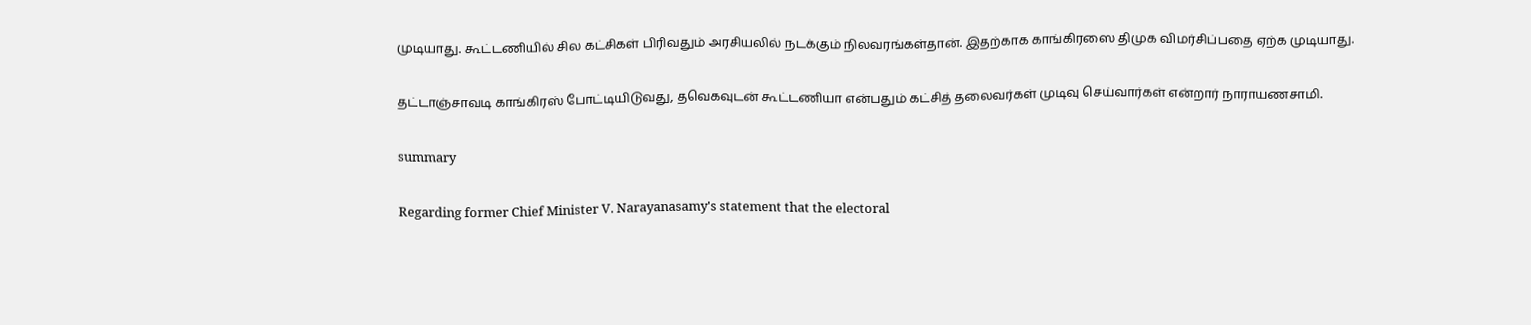முடியாது. கூட்டணியில் சில கட்சிகள் பிரிவதும் அரசியலில் நடக்கும் நிலவரங்கள்தான். இதற்காக காங்கிரஸை திமுக விமர்சிப்பதை ஏற்க முடியாது.

தட்டாஞ்சாவடி காங்கிரஸ் போட்டியிடுவது, தவெகவுடன் கூட்டணியா என்பதும் கட்சித் தலைவர்கள் முடிவு செய்வார்கள் என்றார் நாராயணசாமி.

summary

Regarding former Chief Minister V. Narayanasamy's statement that the electoral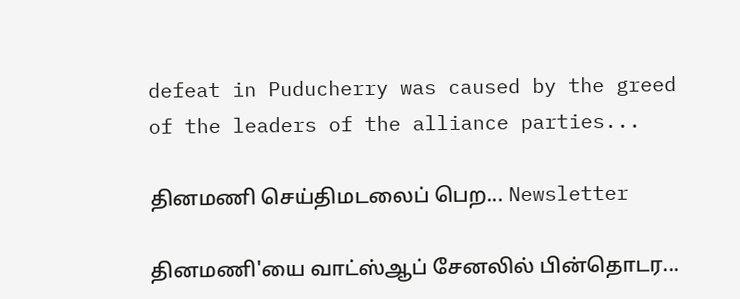defeat in Puducherry was caused by the greed of the leaders of the alliance parties...

தினமணி செய்திமடலைப் பெற... Newsletter

தினமணி'யை வாட்ஸ்ஆப் சேனலில் பின்தொடர...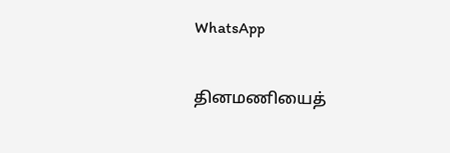WhatsApp

தினமணியைத்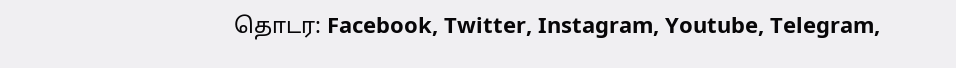தொடர: Facebook, Twitter, Instagram, Youtube, Telegram,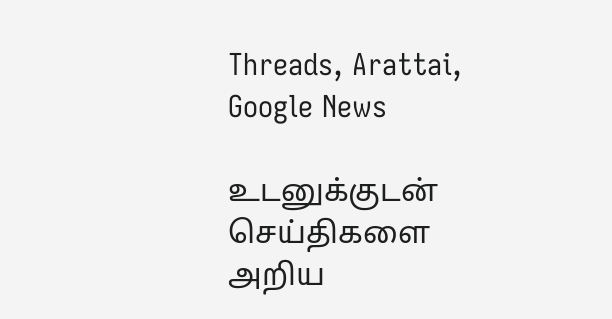Threads, Arattai, Google News

உடனுக்குடன் செய்திகளை அறிய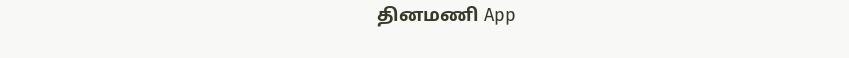தினமணி App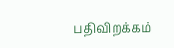பதிவிறக்கம்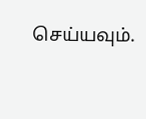செய்யவும்.